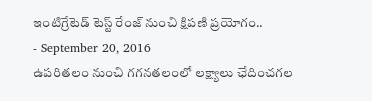ఇంటిగ్రేటెడ్ టెస్ట్ రేంజ్ నుంచి క్షిపణి ప్రయోగం..
- September 20, 2016
ఉపరితలం నుంచి గగనతలంలో లక్ష్యాలు ఛేదించగల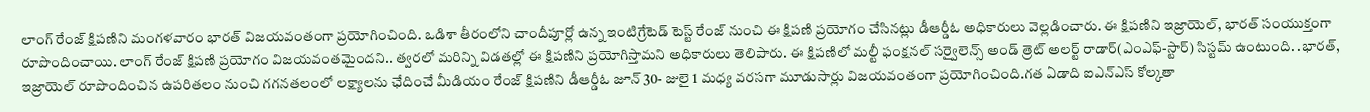లాంగ్ రేంజ్ క్షిపణిని మంగళవారం భారత్ విజయవంతంగా ప్రయోగించింది. ఒడిశా తీరంలోని చాందీపూర్లో ఉన్న ఇంటిగ్రేటెడ్ టెస్ట్ రేంజ్ నుంచి ఈ క్షిపణి ప్రయోగం చేసినట్లు డీఆర్డీఓ అధికారులు వెల్లడించారు. ఈ క్షిపణిని ఇజ్రాయెల్, భారత్ సంయుక్తంగా రూపొందించాయి. లాంగ్ రేంజ్ క్షిపణి ప్రయోగం విజయవంతమైందని.. త్వరలో మరిన్ని విడతల్లో ఈ క్షిపణిని ప్రయోగిస్తామని అధికారులు తెలిపారు. ఈ క్షిపణిలో మల్టీ ఫంక్షనల్ సర్వైలెన్స్ అండ్ త్రెట్ అలర్ట్ రాడార్(ఎంఎఫ్-స్టార్) సిస్టమ్ ఉంటుంది. .భారత్, ఇజ్రాయెల్ రూపొందించిన ఉపరితలం నుంచి గగనతలంలో లక్ష్యాలను ఛేదించే మీడియం రేంజ్ క్షిపణిని డీఆర్డీఓ జూన్ 30- జులై 1 మధ్య వరసగా మూడుసార్లు విజయవంతంగా ప్రయోగించింది.గత ఏడాది ఐఎన్ఎస్ కోల్కతా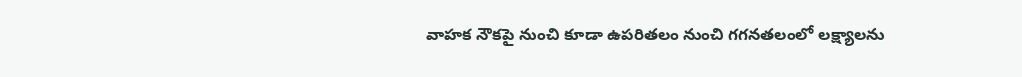వాహక నౌకపై నుంచి కూడా ఉపరితలం నుంచి గగనతలంలో లక్ష్యాలను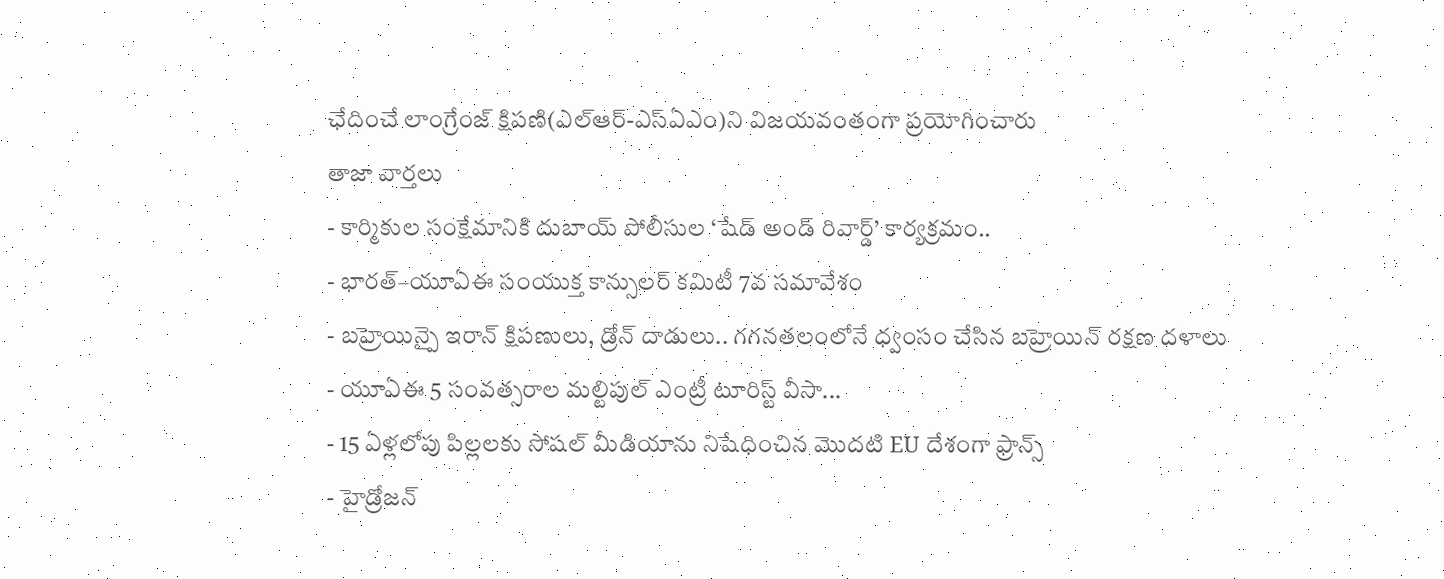ఛేదించే లాంగ్రేంజ్ క్షిపణి(ఎల్ఆర్-ఎస్ఏఎం)ని విజయవంతంగా ప్రయోగించారు
తాజా వార్తలు
- కార్మికుల సంక్షేమానికి దుబాయ్ పోలీసుల ‘షేడ్ అండ్ రివార్డ్’ కార్యక్రమం..
- భారత్–యూఏఈ సంయుక్త కాన్సులర్ కమిటీ 7వ సమావేశం
- బహ్రెయిన్పై ఇరాన్ క్షిపణులు, డ్రోన్ దాడులు.. గగనతలంలోనే ధ్వంసం చేసిన బహ్రెయిన్ రక్షణ దళాలు
- యూఏఈ 5 సంవత్సరాల మల్టిపుల్ ఎంట్రీ టూరిస్ట్ వీసా...
- 15 ఏళ్లలోపు పిల్లలకు సోషల్ మీడియాను నిషేధించిన మొదటి EU దేశంగా ఫ్రాన్స్
- హైడ్రోజన్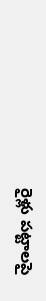రైళ్లు పట్టాలపై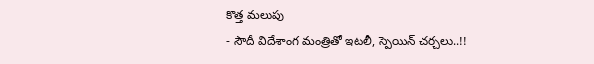కొత్త మలుపు
- సౌదీ విదేశాంగ మంత్రితో ఇటలీ, స్పెయిన్ చర్చలు..!!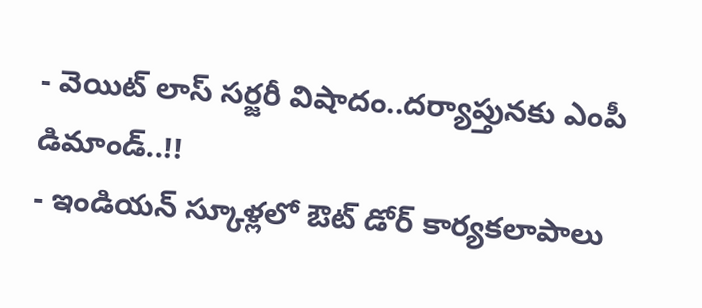- వెయిట్ లాస్ సర్జరీ విషాదం..దర్యాప్తునకు ఎంపీ డిమాండ్..!!
- ఇండియన్ స్కూళ్లలో ఔట్ డోర్ కార్యకలాపాలు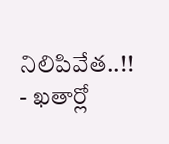నిలిపివేత..!!
- ఖతార్లో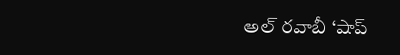అల్ రవాబీ ‘షాప్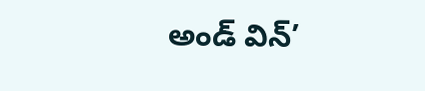అండ్ విన్’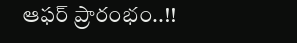ఆఫర్ ప్రారంభం..!!